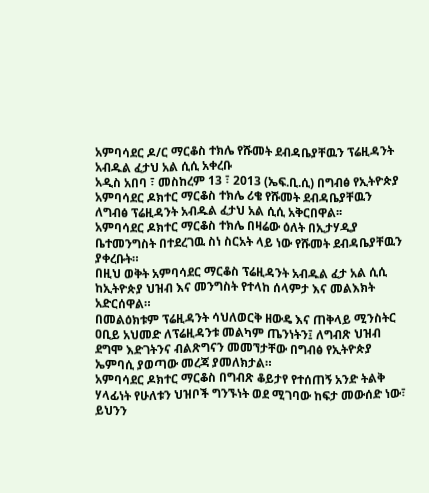አምባሳደር ዶ/ር ማርቆስ ተክሌ የሹመት ደብዳቤያቸዉን ፕሬዚዳንት አብዱል ፈታህ አል ሲሲ አቀረቡ
አዲስ አበባ ፣ መስከረም 13 ፣ 2013 (ኤፍ.ቢ.ሲ) በግብፅ የኢትዮጵያ አምባሳደር ዶክተር ማርቆስ ተክሌ ሪቄ የሹመት ደብዳቤያቸዉን ለግብፅ ፕሬዚዳንት አብዱል ፈታህ አል ሲሲ አቅርበዋል፡፡
አምባሳደር ዶክተር ማርቆስ ተክሌ በዛሬው ዕለት በኢታሃዲያ ቤተመንግስት በተደረገዉ ስነ ስርአት ላይ ነው የሹመት ደብዳቤያቸዉን ያቀረቡት።
በዚህ ወቅት አምባሳደር ማርቆስ ፕሬዚዳንት አብዱል ፈታ አል ሲሲ ከኢትዮጵያ ህዝብ እና መንግስት የተላከ ሰላምታ እና መልእክት አድርሰዋል።
በመልዕክቱም ፕሬዚዳንት ሳህለወርቅ ዘውዴ እና ጠቅላይ ሚንስትር ዐቢይ አህመድ ለፕሬዚዳንቱ መልካም ጤንነትን፤ ለግብጽ ህዝብ ደግሞ እድገትንና ብልጽግናን መመኘታቸው በግብፅ የኢትዮጵያ ኤምባሲ ያወጣው መረጃ ያመለክታል።
አምባሳደር ዶክተር ማርቆስ በግብጽ ቆይታየ የተሰጠኝ አንድ ትልቅ ሃላፊነት የሁለቱን ህዝቦች ግንኙነት ወደ ሚገባው ከፍታ መውሰድ ነው፣ ይህንን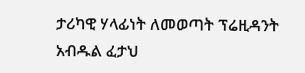ታሪካዊ ሃላፊነት ለመወጣት ፕሬዚዳንት አብዱል ፈታህ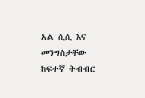አል ሲሲ እና መንግስታቸው ከፍተኛ ትብብር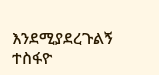እንደሚያደረጉልኝ ተስፋዮ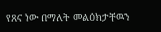የጸና ነው በማለት መልዕክታቸዉን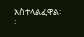አስተላልፈዋል፡፡